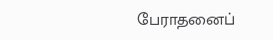பேராதனைப்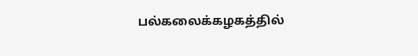பல்கலைக்கழகத்தில்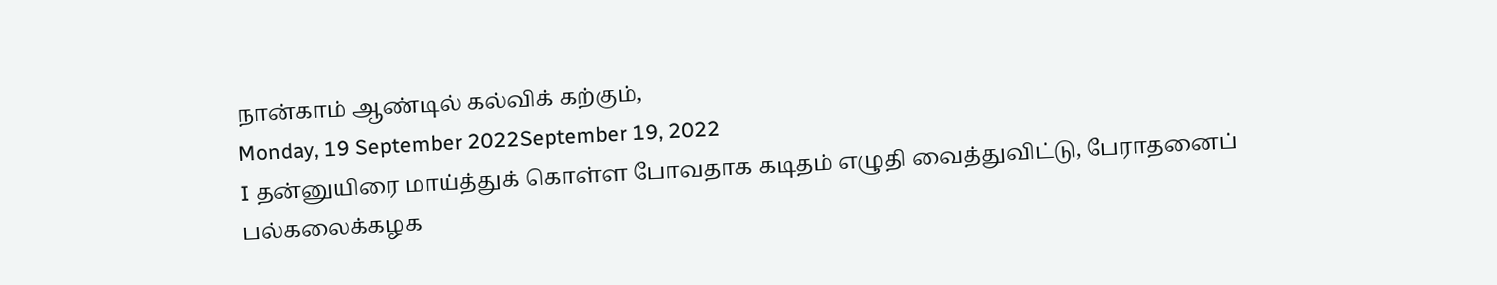நான்காம் ஆண்டில் கல்விக் கற்கும்,
Monday, 19 September 2022September 19, 2022
I தன்னுயிரை மாய்த்துக் கொள்ள போவதாக கடிதம் எழுதி வைத்துவிட்டு, பேராதனைப் பல்கலைக்கழக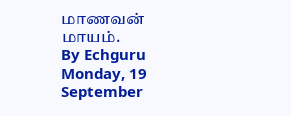மாணவன் மாயம்.
By Echguru
Monday, 19 September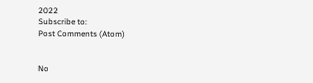2022
Subscribe to:
Post Comments (Atom)


No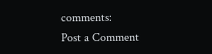comments:
Post a Comment